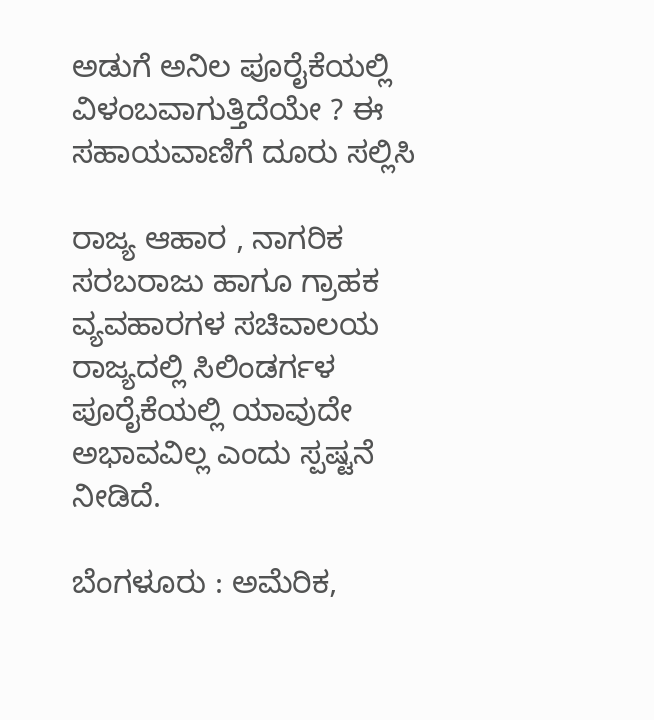ಅಡುಗೆ ಅನಿಲ ಪೂರೈಕೆಯಲ್ಲಿ ವಿಳಂಬವಾಗುತ್ತಿದೆಯೇ ? ಈ ಸಹಾಯವಾಣಿಗೆ ದೂರು ಸಲ್ಲಿಸಿ

ರಾಜ್ಯ ಆಹಾರ , ನಾಗರಿಕ ಸರಬರಾಜು ಹಾಗೂ ಗ್ರಾಹಕ ವ್ಯವಹಾರಗಳ ಸಚಿವಾಲಯ ರಾಜ್ಯದಲ್ಲಿ ಸಿಲಿಂಡರ್ಗಳ ಪೂರೈಕೆಯಲ್ಲಿ ಯಾವುದೇ ಅಭಾವವಿಲ್ಲ ಎಂದು ಸ್ಪಷ್ಟನೆ ನೀಡಿದೆ.

ಬೆಂಗಳೂರು : ಅಮೆರಿಕ,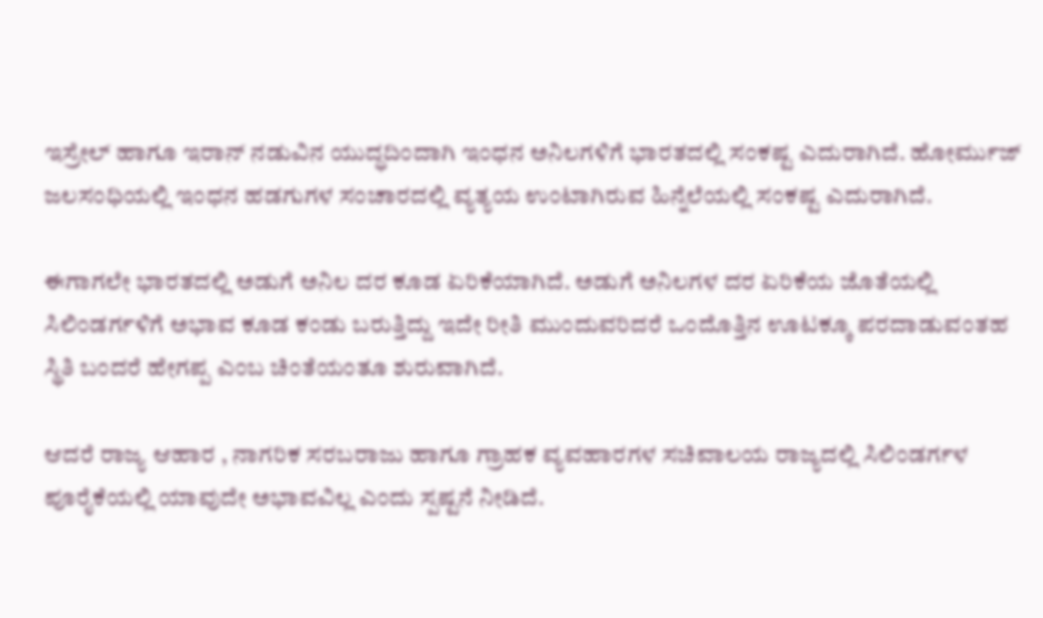ಇಸ್ರೇಲ್ ಹಾಗೂ ಇರಾನ್ ನಡುವಿನ ಯುದ್ಧದಿಂದಾಗಿ ಇಂಧನ ಅನಿಲಗಳಿಗೆ ಭಾರತದಲ್ಲಿ ಸಂಕಷ್ಟ ಎದುರಾಗಿದೆ. ಹೋರ್ಮುಜ್ ಜಲಸಂಧಿಯಲ್ಲಿ ಇಂಧನ ಹಡಗುಗಳ ಸಂಚಾರದಲ್ಲಿ ವ್ಯತ್ಯಯ ಉಂಟಾಗಿರುವ ಹಿನ್ನೆಲೆಯಲ್ಲಿ ಸಂಕಷ್ಟ ಎದುರಾಗಿದೆ.

ಈಗಾಗಲೇ ಭಾರತದಲ್ಲಿ ಅಡುಗೆ ಅನಿಲ ದರ ಕೂಡ ಏರಿಕೆಯಾಗಿದೆ. ಅಡುಗೆ ಅನಿಲಗಳ ದರ ಏರಿಕೆಯ ಜೊತೆಯಲ್ಲಿ ಸಿಲಿಂಡರ್ಗಳಿಗೆ ಅಭಾವ ಕೂಡ ಕಂಡು ಬರುತ್ತಿದ್ದು ಇದೇ ರೀತಿ ಮುಂದುವರಿದರೆ ಒಂದೊತ್ತಿನ ಊಟಕ್ಕೂ ಪರದಾಡುವಂತಹ ಸ್ಥಿತಿ ಬಂದರೆ ಹೇಗಪ್ಪ ಎಂಬ ಚಿಂತೆಯಂತೂ ಶುರುವಾಗಿದೆ.

ಆದರೆ ರಾಜ್ಯ ಆಹಾರ , ನಾಗರಿಕ ಸರಬರಾಜು ಹಾಗೂ ಗ್ರಾಹಕ ವ್ಯವಹಾರಗಳ ಸಚಿವಾಲಯ ರಾಜ್ಯದಲ್ಲಿ ಸಿಲಿಂಡರ್ಗಳ ಪೂರೈಕೆಯಲ್ಲಿ ಯಾವುದೇ ಅಭಾವವಿಲ್ಲ ಎಂದು ಸ್ಪಷ್ಟನೆ ನೀಡಿದೆ.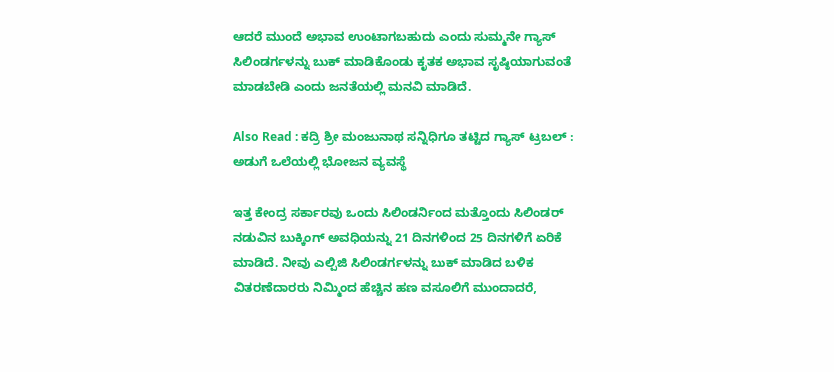ಆದರೆ ಮುಂದೆ ಅಭಾವ ಉಂಟಾಗಬಹುದು ಎಂದು ಸುಮ್ಮನೇ ಗ್ಯಾಸ್ ಸಿಲಿಂಡರ್ಗಳನ್ನು ಬುಕ್ ಮಾಡಿಕೊಂಡು ಕೃತಕ ಅಭಾವ ಸೃಷ್ಠಿಯಾಗುವಂತೆ ಮಾಡಬೇಡಿ ಎಂದು ಜನತೆಯಲ್ಲಿ ಮನವಿ ಮಾಡಿದೆ.

Also Read : ಕದ್ರಿ ಶ್ರೀ ಮಂಜುನಾಥ ಸನ್ನಿಧಿಗೂ ತಟ್ಟಿದ ಗ್ಯಾಸ್ ಟ್ರಬಲ್ : ಅಡುಗೆ ಒಲೆಯಲ್ಲಿ ಭೋಜನ ವ್ಯವಸ್ಥೆ

ಇತ್ತ ಕೇಂದ್ರ ಸರ್ಕಾರವು ಒಂದು ಸಿಲಿಂಡರ್ನಿಂದ ಮತ್ತೊಂದು ಸಿಲಿಂಡರ್ ನಡುವಿನ ಬುಕ್ಕಿಂಗ್ ಅವಧಿಯನ್ನು 21 ದಿನಗಳಿಂದ 25 ದಿನಗಳಿಗೆ ಏರಿಕೆ ಮಾಡಿದೆ. ನೀವು ಎಲ್ಪಿಜಿ ಸಿಲಿಂಡರ್ಗಳನ್ನು ಬುಕ್ ಮಾಡಿದ ಬಳಿಕ ವಿತರಣೆದಾರರು ನಿಮ್ಮಿಂದ ಹೆಚ್ಚಿನ ಹಣ ವಸೂಲಿಗೆ ಮುಂದಾದರೆ,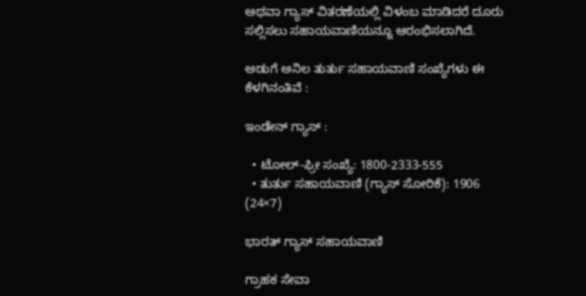ಅಥವಾ ಗ್ಯಾಸ್ ವಿತರಣೆಯಲ್ಲಿ ವಿಳಂಬ ಮಾಡಿದರೆ ದೂರು ಸಲ್ಲಿಸಲು ಸಹಾಯವಾಣಿಯನ್ನೂ ಆರಂಭಿಸಲಾಗಿದೆ.

ಅಡುಗೆ ಅನಿಲ ತುರ್ತು ಸಹಾಯವಾಣಿ ಸಂಖ್ಯೆಗಳು ಈ ಕೆಳಗಿನಂತಿವೆ :

ಇಂಡೇನ್ ಗ್ಯಾಸ್ :

  • ಟೋಲ್-ಫ್ರೀ ಸಂಖ್ಯೆ: 1800-2333-555
  • ತುರ್ತು ಸಹಾಯವಾಣಿ (ಗ್ಯಾಸ್ ಸೋರಿಕೆ): 1906 (24×7)

ಭಾರತ್ ಗ್ಯಾಸ್ ಸಹಾಯವಾಣಿ

ಗ್ರಾಹಕ ಸೇವಾ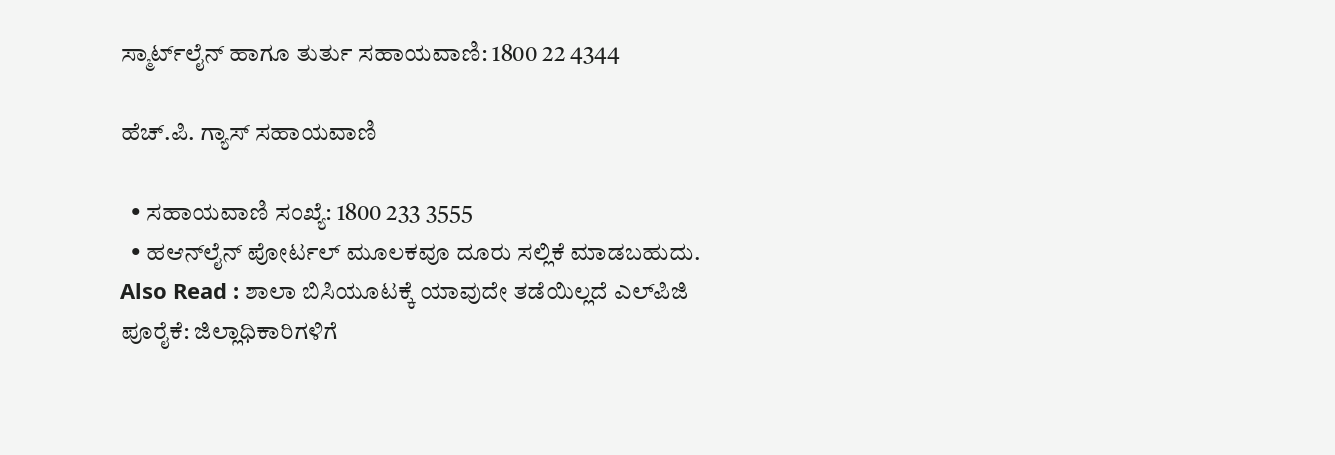ಸ್ಮಾರ್ಟ್‌ಲೈನ್ ಹಾಗೂ ತುರ್ತು ಸಹಾಯವಾಣಿ: 1800 22 4344

ಹೆಚ್.ಪಿ. ಗ್ಯಾಸ್ ಸಹಾಯವಾಣಿ

  • ಸಹಾಯವಾಣಿ ಸಂಖ್ಯೆ: 1800 233 3555
  • ಹಆನ್‌ಲೈನ್ ಪೋರ್ಟಲ್ ಮೂಲಕವೂ ದೂರು ಸಲ್ಲಿಕೆ ಮಾಡಬಹುದು.
Also Read : ಶಾಲಾ ಬಿಸಿಯೂಟಕ್ಕೆ ಯಾವುದೇ ತಡೆಯಿಲ್ಲದೆ ಎಲ್‌ಪಿಜಿ ಪೂರೈಕೆ: ಜಿಲ್ಲಾಧಿಕಾರಿಗಳಿಗೆ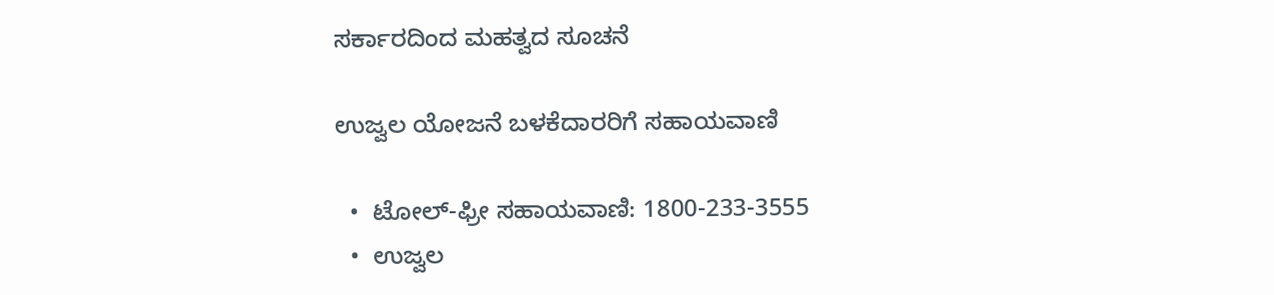ಸರ್ಕಾರದಿಂದ ಮಹತ್ವದ ಸೂಚನೆ

ಉಜ್ವಲ ಯೋಜನೆ ಬಳಕೆದಾರರಿಗೆ ಸಹಾಯವಾಣಿ

  •  ಟೋಲ್-ಫ್ರೀ ಸಹಾಯವಾಣಿ: 1800-233-3555
  •  ಉಜ್ವಲ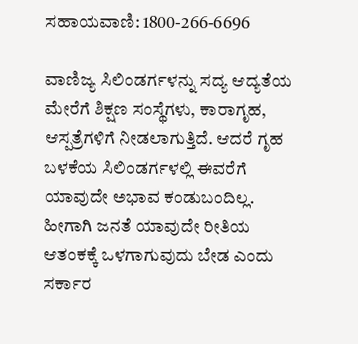ಸಹಾಯವಾಣಿ: 1800-266-6696

ವಾಣಿಜ್ಯ ಸಿಲಿಂಡರ್ಗಳನ್ನು ಸದ್ಯ ಆದ್ಯತೆಯ ಮೇರೆಗೆ ಶಿಕ್ಷಣ ಸಂಸ್ಥೆಗಳು, ಕಾರಾಗೃಹ, ಆಸ್ಪತ್ರೆಗಳಿಗೆ ನೀಡಲಾಗುತ್ತಿದೆ. ಆದರೆ ಗೃಹ ಬಳಕೆಯ ಸಿಲಿಂಡರ್ಗಳಲ್ಲಿ ಈವರೆಗೆ ಯಾವುದೇ ಅಭಾವ ಕಂಡುಬಂದಿಲ್ಲ. ಹೀಗಾಗಿ ಜನತೆ ಯಾವುದೇ ರೀತಿಯ ಆತಂಕಕ್ಕೆ ಒಳಗಾಗುವುದು ಬೇಡ ಎಂದು ಸರ್ಕಾರ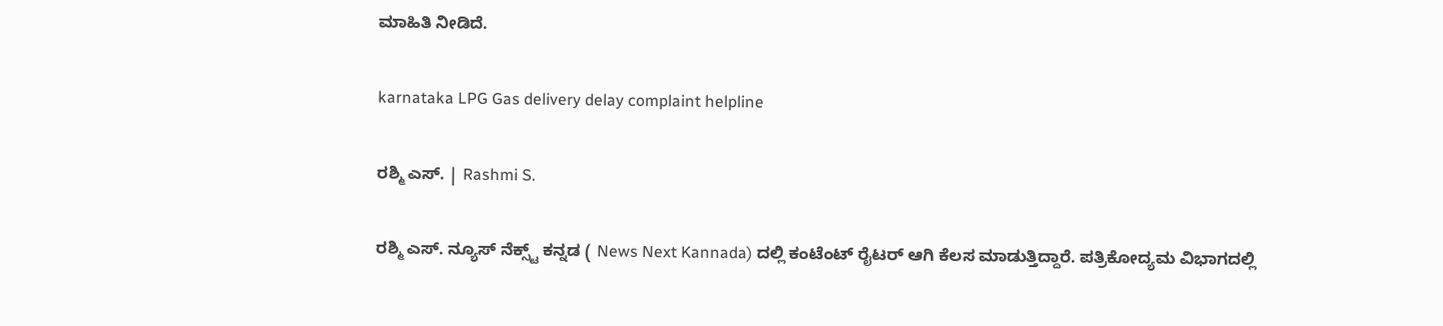ಮಾಹಿತಿ ನೀಡಿದೆ.

karnataka LPG Gas delivery delay complaint helpline

ರಶ್ಮಿ ಎಸ್. | Rashmi S.

ರಶ್ಮಿ ಎಸ್. ನ್ಯೂಸ್‌ ನೆಕ್ಸ್ಟ್‌ ಕನ್ನಡ ( News Next Kannada) ದಲ್ಲಿ ಕಂಟೆಂಟ್‌ ರೈಟರ್‌ ಆಗಿ ಕೆಲಸ ಮಾಡುತ್ತಿದ್ದಾರೆ. ಪತ್ರಿಕೋದ್ಯಮ ವಿಭಾಗದಲ್ಲಿ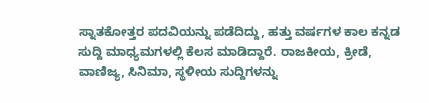ಸ್ನಾತಕೋತ್ತರ ಪದವಿಯನ್ನು ಪಡೆದಿದ್ದು, ಹತ್ತು ವರ್ಷಗಳ ಕಾಲ ಕನ್ನಡ ಸುದ್ದಿ ಮಾಧ್ಯಮಗಳಲ್ಲಿ ಕೆಲಸ ಮಾಡಿದ್ದಾರೆ. ರಾಜಕೀಯ, ಕ್ರೀಡೆ, ವಾಣಿಜ್ಯ, ಸಿನಿಮಾ, ಸ್ಥಳೀಯ ಸುದ್ದಿಗಳನ್ನು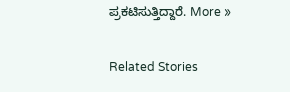ಪ್ರಕಟಿಸುತ್ತಿದ್ದಾರೆ. More »

Related Stories